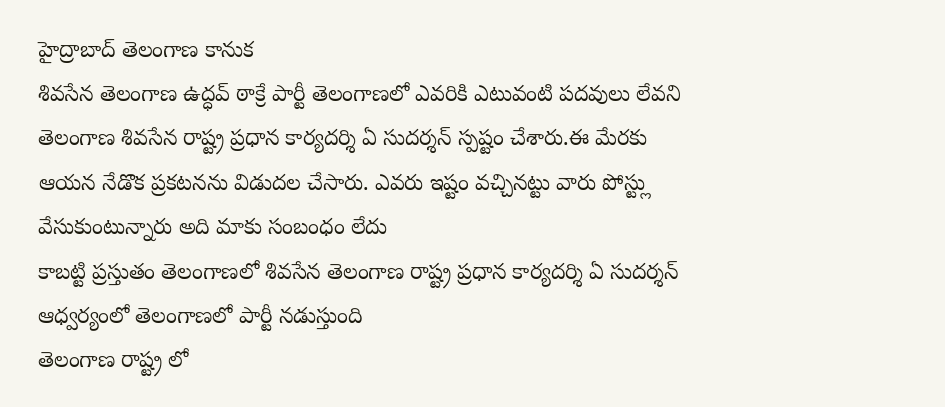హైద్రాబాద్ తెలంగాణ కానుక
శివసేన తెలంగాణ ఉద్ధవ్ ఠాక్రే పార్టీ తెలంగాణలో ఎవరికి ఎటువంటి పదవులు లేవని తెలంగాణ శివసేన రాష్ట్ర ప్రధాన కార్యదర్శి ఏ సుదర్శన్ స్పష్టం చేశారు.ఈ మేరకు ఆయన నేడొక ప్రకటనను విడుదల చేసారు. ఎవరు ఇష్టం వచ్చినట్టు వారు పోస్ట్లు వేసుకుంటున్నారు అది మాకు సంబంధం లేదు
కాబట్టి ప్రస్తుతం తెలంగాణలో శివసేన తెలంగాణ రాష్ట్ర ప్రధాన కార్యదర్శి ఏ సుదర్శన్ ఆధ్వర్యంలో తెలంగాణలో పార్టీ నడుస్తుంది
తెలంగాణ రాష్ట్ర లో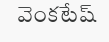వెంకటేష్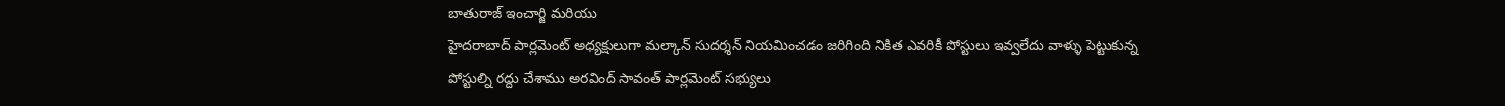బాతురాజ్ ఇంచార్జి మరియు
హైదరాబాద్ పార్లమెంట్ అధ్యక్షులుగా మల్కాన్ సుదర్శన్ నియమించడం జరిగింది నికిత ఎవరికీ పోస్టులు ఇవ్వలేదు వాళ్ళు పెట్టుకున్న పోస్టుల్ని రద్దు చేశాము అరవింద్ సావంత్ పార్లమెంట్ సభ్యులు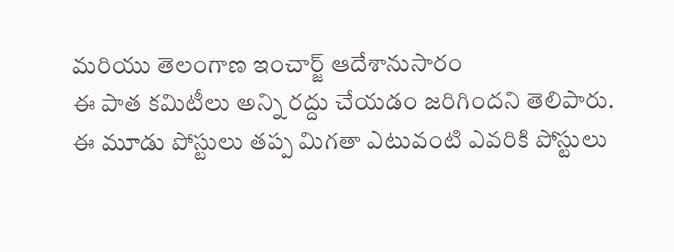మరియు తెలంగాణ ఇంచార్జ్ ఆదేశానుసారం
ఈ పాత కమిటీలు అన్ని రద్దు చేయడం జరిగిందని తెలిపారు.
ఈ మూడు పోస్టులు తప్ప మిగతా ఎటువంటి ఎవరికి పోస్టులు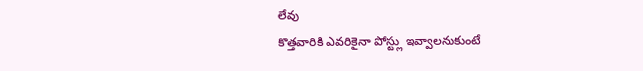లేవు
కొత్తవారికి ఎవరికైనా పోస్ట్లు ఇవ్వాలనుకుంటే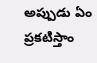అప్పుడు ఏం ప్రకటిస్తాం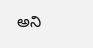అని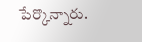పేర్కొన్నారు.